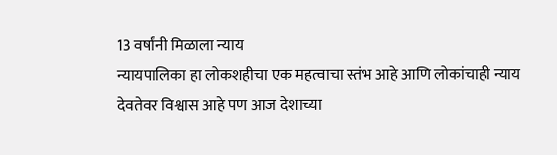13 वर्षांनी मिळाला न्याय
न्यायपालिका हा लोकशहीचा एक महत्वाचा स्तंभ आहे आणि लोकांचाही न्याय देवतेवर विश्वास आहे पण आज देशाच्या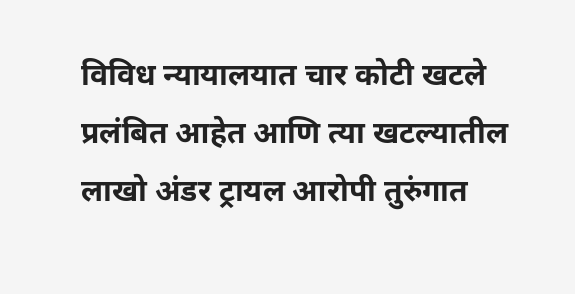विविध न्यायालयात चार कोटी खटले प्रलंबित आहेत आणि त्या खटल्यातील लाखो अंडर ट्रायल आरोपी तुरुंगात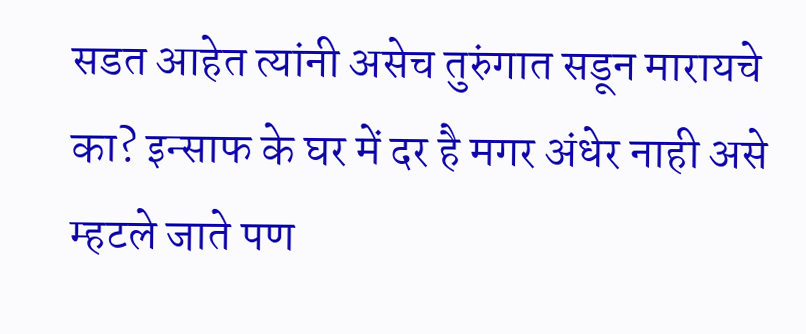सडत आहेत त्यांनी असेच तुरुंगात सडून मारायचे का? इन्साफ के घर में दर है मगर अंधेर नाही असे म्हटले जाते पण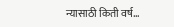न्यासाठी किती वर्ष…